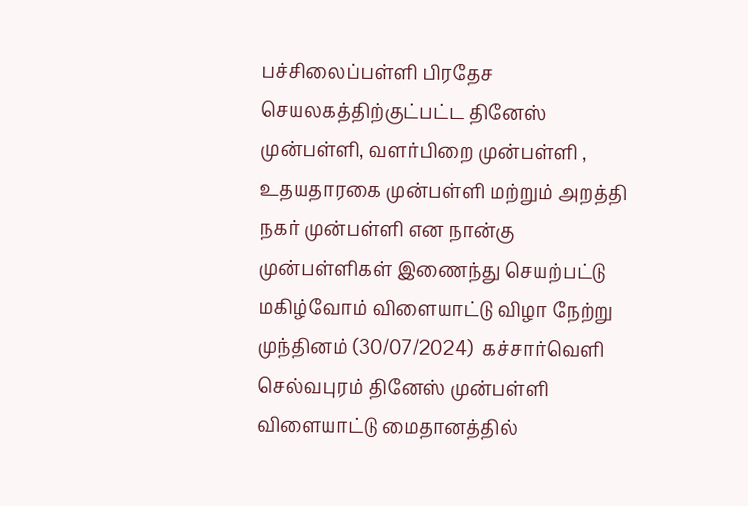பச்சிலைப்பள்ளி பிரதேச செயலகத்திற்குட்பட்ட தினேஸ் முன்பள்ளி, வளர்பிறை முன்பள்ளி , உதயதாரகை முன்பள்ளி மற்றும் அறத்தி நகர் முன்பள்ளி என நான்கு முன்பள்ளிகள் இணைந்து செயற்பட்டு மகிழ்வோம் விளையாட்டு விழா நேற்று முந்தினம் (30/07/2024)  கச்சார்வெளி செல்வபுரம் தினேஸ் முன்பள்ளி விளையாட்டு மைதானத்தில்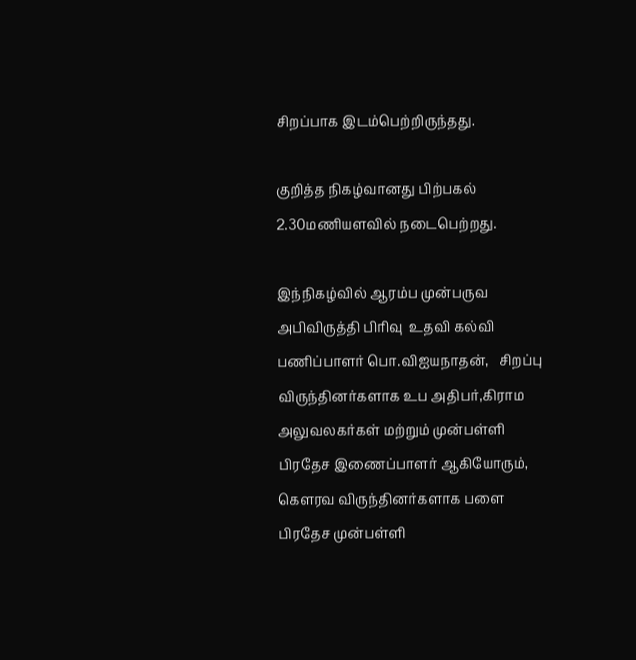சிறப்பாக இடம்பெற்றிருந்தது.

குறித்த நிகழ்வானது பிற்பகல் 2.30மணியளவில் நடைபெற்றது.

இந்நிகழ்வில் ஆரம்ப முன்பருவ அபிவிருத்தி பிரிவு  உதவி கல்வி பணிப்பாளர் பொ.விஐயநாதன்,   சிறப்பு விருந்தினர்களாக உப அதிபர்,கிராம அலுவலகர்கள் மற்றும் முன்பள்ளி பிரதேச இணைப்பாளர் ஆகியோரும்,  கெளரவ விருந்தினர்களாக பளை பிரதேச முன்பள்ளி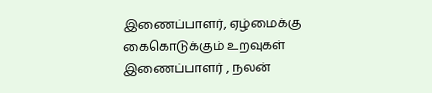இணைப்பாளர், ஏழ்மைக்கு கைகொடுக்கும் உறவுகள் இணைப்பாளர் , நலன்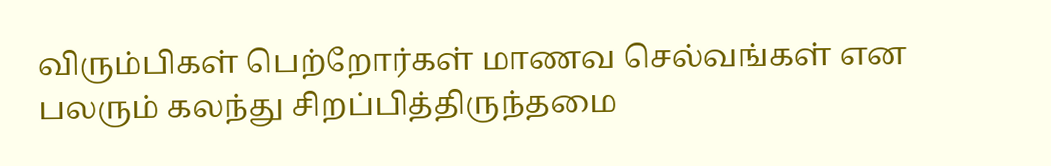விரும்பிகள் பெற்றோர்கள் மாணவ செல்வங்கள் என பலரும் கலந்து சிறப்பித்திருந்தமை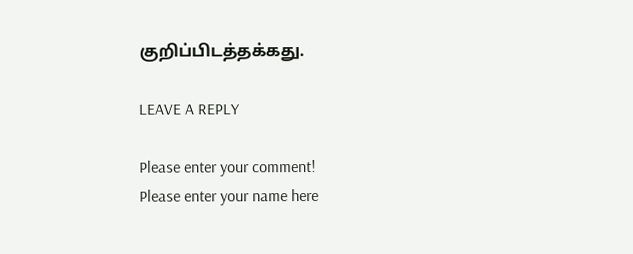குறிப்பிடத்தக்கது.

LEAVE A REPLY

Please enter your comment!
Please enter your name here